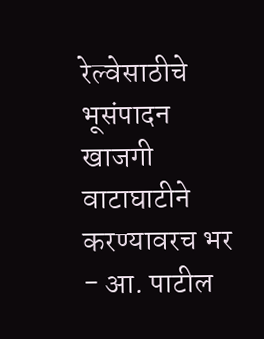रेल्वेसाठीचे भूसंपादन खाजगी वाटाघाटीने करण्यावरच भर - आ. पाटील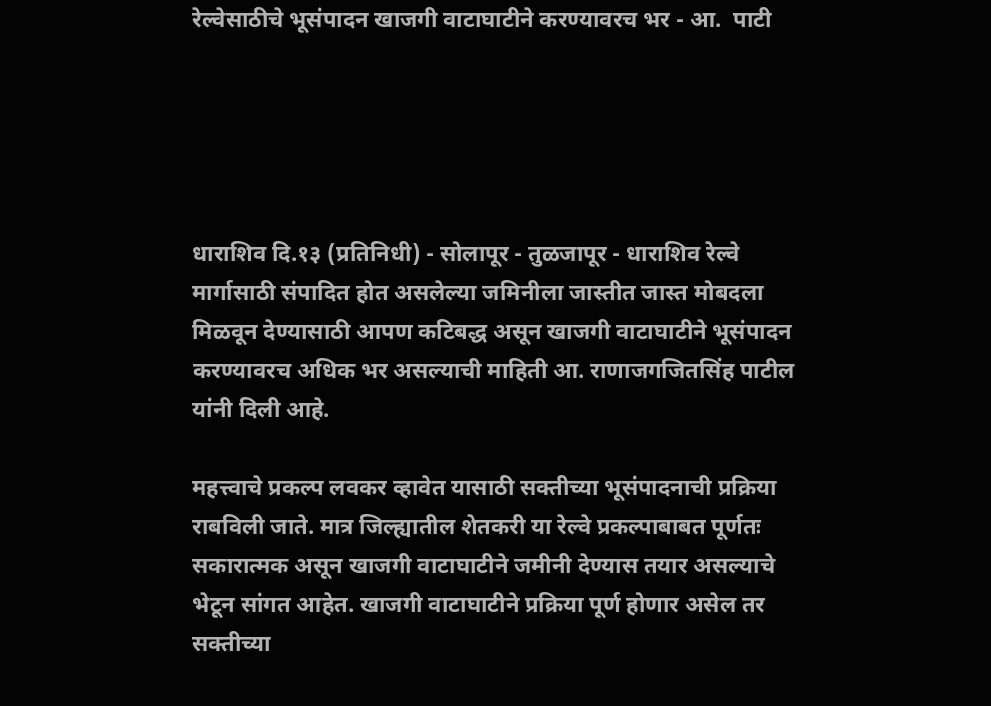रेल्वेसाठीचे भूसंपादन खाजगी वाटाघाटीने करण्यावरच भर - आ.  पाटी





धाराशिव दि.१३ (प्रतिनिधी) - सोलापूर - तुळजापूर - धाराशिव रेल्वे मार्गासाठी संपादित होत असलेल्या जमिनीला जास्तीत जास्त मोबदला मिळवून देण्यासाठी आपण कटिबद्ध असून खाजगी वाटाघाटीने भूसंपादन करण्यावरच अधिक भर असल्याची माहिती आ. राणाजगजितसिंह पाटील यांनी दिली आहे.

महत्त्वाचे प्रकल्प लवकर व्हावेत यासाठी सक्तीच्या भूसंपादनाची प्रक्रिया राबविली जाते. मात्र जिल्ह्यातील शेतकरी या रेल्वे प्रकल्पाबाबत पूर्णतः सकारात्मक असून खाजगी वाटाघाटीने जमीनी देण्यास तयार असल्याचे भेटून सांगत आहेत. खाजगी वाटाघाटीने प्रक्रिया पूर्ण होणार असेल तर सक्तीच्या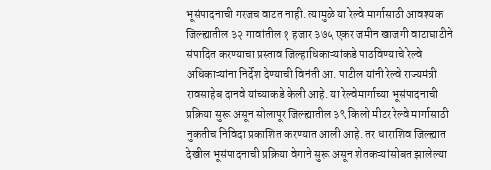भूसंपादनाची गरजच वाटत नाही. त्यामुळे या रेल्वे मार्गासाठी आवश्यक जिल्ह्यातील ३२ गावांतील १ हजार ३७५ एकर जमीन खाजगी वाटाघाटीने संपादित करण्याचा प्रस्ताव जिल्हाधिकाऱ्यांकडे पाठविण्याचे रेल्वे अधिकाऱ्यांना निर्देश देण्याची विनंती आ. पाटील यांनी रेल्वे राज्यमंत्री रावसाहेब दानवे यांच्याकडे केली आहे. या रेल्वेमार्गाच्या भूसंपादनाची प्रक्रिया सुरू असून सोलापूर जिल्ह्यातील ३९ किलो मीटर रेल्वे मार्गासाठी नुकतीच निविदा प्रकाशित करण्यात आली आहे. तर धाराशिव जिल्ह्यात देखील भूसंपादनाची प्रक्रिया वेगाने सुरू असून शेतकऱ्यांसोबत झालेल्या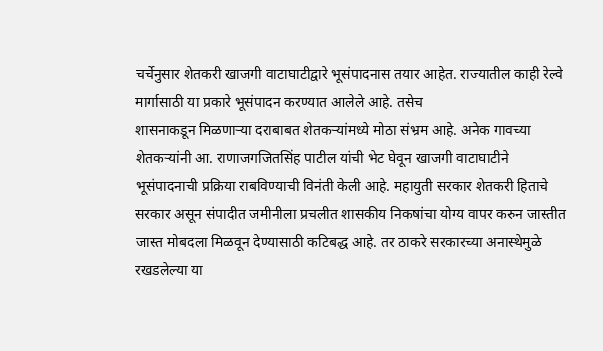चर्चेनुसार शेतकरी खाजगी वाटाघाटीद्वारे भूसंपादनास तयार आहेत. राज्यातील काही रेल्वे मार्गासाठी या प्रकारे भूसंपादन करण्यात आलेले आहे. तसेच
शासनाकडून मिळणाऱ्या दराबाबत शेतकऱ्यांमध्ये मोठा संभ्रम आहे. अनेक गावच्या शेतकऱ्यांनी आ. राणाजगजितसिंह पाटील यांची भेट घेवून खाजगी वाटाघाटीने भूसंपादनाची प्रक्रिया राबविण्याची विनंती केली आहे. महायुती सरकार शेतकरी हिताचे सरकार असून संपादीत जमीनीला प्रचलीत शासकीय निकषांचा योग्य वापर करुन जास्तीत जास्त मोबदला मिळवून देण्यासाठी कटिबद्ध आहे. तर ठाकरे सरकारच्या अनास्थेमुळे रखडलेल्या या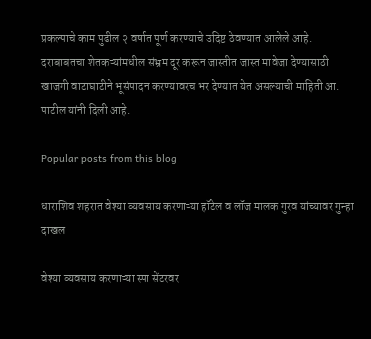प्रकल्पाचे काम पुढील २ वर्षात पूर्ण करण्याचे उदिष्ट ठेवण्यात आलेले आहे. दराबाबतचा शेतकऱ्यांमधील संभ्रम दूर करून जास्तीत जास्त मावेजा देण्यासाठी खाजगी वाटाघाटीने भूसंपादन करण्यावरच भर देण्यात येत असल्याची माहिती आ. पाटील यांनी दिली आहे.

Popular posts from this blog

धाराशिव शहरात वेश्या व्यवसाय करणाऱ्या हॉटेल व लॉज मालक गुरव यांच्यावर गुन्हा दाखल

वेश्या व्यवसाय करणाऱ्या स्पा सेंटरवर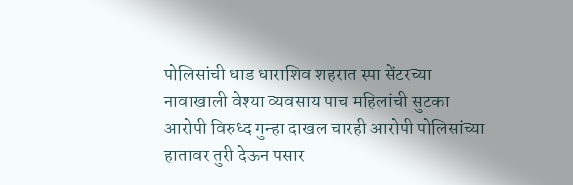पोलिसांची धाड धाराशिव शहरात स्पा सेंटरच्या नावाखाली वेश्या व्यवसाय पाच महिलांची सुटका आरोपी विरुध्द गुन्हा दाखल चारही आरोपी पोलिसांच्या हातावर तुरी देऊन पसार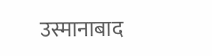उस्मानाबाद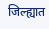जिल्ह्यात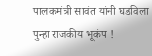पालकमंत्री सावंत यांनी घडविला पुन्हा राजकीय भूकंप !